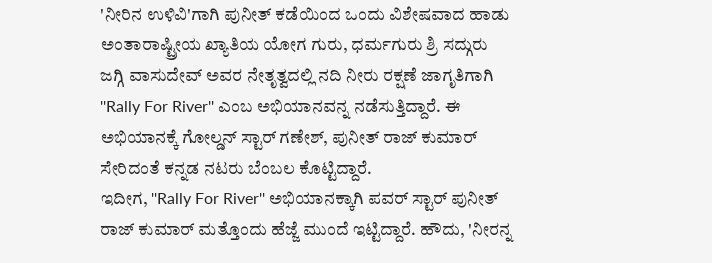'ನೀರಿನ ಉಳಿವಿ'ಗಾಗಿ ಪುನೀತ್ ಕಡೆಯಿಂದ ಒಂದು ವಿಶೇಷವಾದ ಹಾಡು
ಅಂತಾರಾಷ್ಟ್ರೀಯ ಖ್ಯಾತಿಯ ಯೋಗ ಗುರು, ಧರ್ಮಗುರು ಶ್ರಿ ಸದ್ಗುರು ಜಗ್ಗಿ ವಾಸುದೇವ್ ಅವರ ನೇತೃತ್ವದಲ್ಲಿ ನದಿ ನೀರು ರಕ್ಷಣೆ ಜಾಗೃತಿಗಾಗಿ ''Rally For River'' ಎಂಬ ಅಭಿಯಾನವನ್ನ ನಡೆಸುತ್ತಿದ್ದಾರೆ. ಈ ಅಭಿಯಾನಕ್ಕೆ ಗೋಲ್ಡನ್ ಸ್ಟಾರ್ ಗಣೇಶ್, ಪುನೀತ್ ರಾಜ್ ಕುಮಾರ್ ಸೇರಿದಂತೆ ಕನ್ನಡ ನಟರು ಬೆಂಬಲ ಕೊಟ್ಟಿದ್ದಾರೆ.
ಇದೀಗ, ''Rally For River'' ಅಭಿಯಾನಕ್ಕಾಗಿ ಪವರ್ ಸ್ಟಾರ್ ಪುನೀತ್ ರಾಜ್ ಕುಮಾರ್ ಮತ್ತೊಂದು ಹೆಜ್ಜೆ ಮುಂದೆ ಇಟ್ಟಿದ್ದಾರೆ. ಹೌದು, 'ನೀರನ್ನ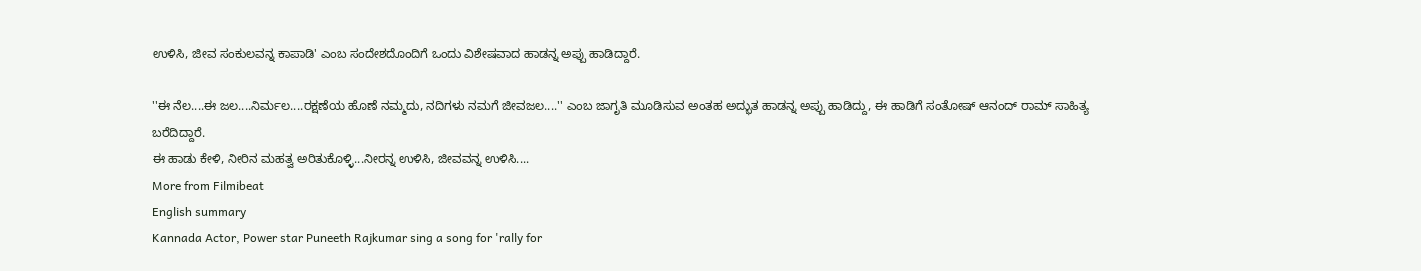ಉಳಿಸಿ, ಜೀವ ಸಂಕುಲವನ್ನ ಕಾಪಾಡಿ' ಎಂಬ ಸಂದೇಶದೊಂದಿಗೆ ಒಂದು ವಿಶೇಷವಾದ ಹಾಡನ್ನ ಅಪ್ಪು ಹಾಡಿದ್ದಾರೆ.

''ಈ ನೆಲ....ಈ ಜಲ....ನಿರ್ಮಲ....ರಕ್ಷಣೆಯ ಹೊಣೆ ನಮ್ಮದು, ನದಿಗಳು ನಮಗೆ ಜೀವಜಲ....'' ಎಂಬ ಜಾಗೃತಿ ಮೂಡಿಸುವ ಅಂತಹ ಅದ್ಭುತ ಹಾಡನ್ನ ಅಪ್ಪು ಹಾಡಿದ್ದು, ಈ ಹಾಡಿಗೆ ಸಂತೋಷ್ ಆನಂದ್ ರಾಮ್ ಸಾಹಿತ್ಯ ಬರೆದಿದ್ದಾರೆ.
ಈ ಹಾಡು ಕೇಳಿ, ನೀರಿನ ಮಹತ್ವ ಅರಿತುಕೊಳ್ಳಿ...ನೀರನ್ನ ಉಳಿಸಿ, ಜೀವವನ್ನ ಉಳಿಸಿ....
More from Filmibeat
English summary
Kannada Actor, Power star Puneeth Rajkumar sing a song for 'rally for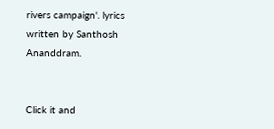rivers campaign'. lyrics written by Santhosh Ananddram.


Click it and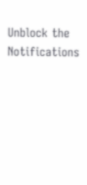Unblock the Notifications